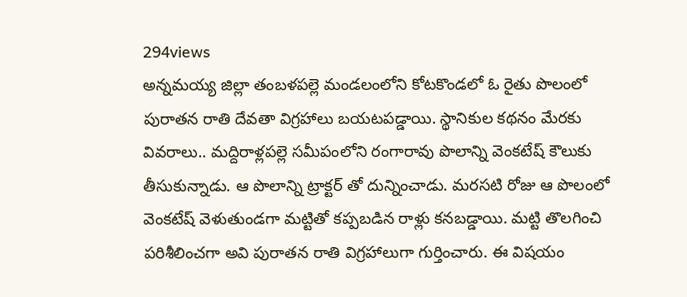294views
అన్నమయ్య జిల్లా తంబళపల్లె మండలంలోని కోటకొండలో ఓ రైతు పొలంలో పురాతన రాతి దేవతా విగ్రహాలు బయటపడ్డాయి. స్థానికుల కథనం మేరకు వివరాలు.. మద్దిరాళ్లపల్లె సమీపంలోని రంగారావు పొలాన్ని వెంకటేష్ కౌలుకు తీసుకున్నాడు. ఆ పొలాన్ని ట్రాక్టర్ తో దున్నించాడు. మరసటి రోజు ఆ పొలంలో వెంకటేష్ వెళుతుండగా మట్టితో కప్పబడిన రాళ్లు కనబడ్డాయి. మట్టి తొలగించి పరిశీలించగా అవి పురాతన రాతి విగ్రహాలుగా గుర్తించారు. ఈ విషయం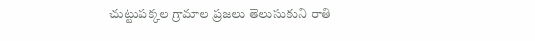చుట్టుపక్కల గ్రామాల ప్రజలు తెలుసుకుని రాతి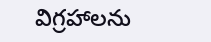విగ్రహాలను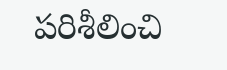పరిశీలించి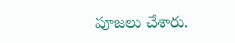పూజలు చేశారు.